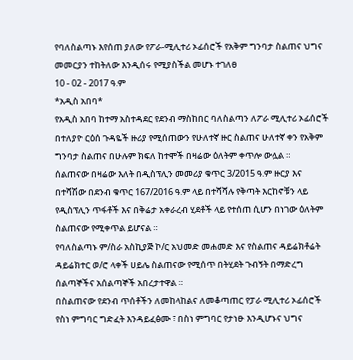የባለስልጣኑ እየሰጠ ያለው የፖራ-ሚሊተሪ ኦፊሰሮች የአቅም ግንባታ ስልጠና ህግና መመርያን ተከትለው እንዲሰሩ የሚያስችል መሆኑ ተገለፀ
10 - 02 - 2017 ዓ.ም
*አዲስ አበባ*
የአዲስ አበባ ከተማ አስተዳደር የደንብ ማስከበር ባለስልጣን ለፖራ ሚሊተሪ ኦፊሰሮች በተለያዮ ርዕሰ ጉዳዬች ዙሪያ የሚሰጠውን የሁለተኛ ዙር ስልጠና ሁለተኛ ቀን የአቅም ግንባታ ስልጠና በሁሉም ክፍለ ከተሞች በዛሬው ዕለትም ቀጥሎ ውሏል ።
ሰልጠናው በዛሬው እለት በዲስፕሊን መመሪያ ቁጥር 3/2015 ዓ.ም ዙርያ እና በተሻሽው በደንብ ቁጥር 167/2016 ዓ.ም ላይ በተሻሻሉ የቅጣት እርከኖቹን ላይ የዲስፕሊን ጥፋቶች እና በቅሬታ አቀራረብ ሂደቶች ላይ የተሰጠ ሲሆን በነገው ዕለትም ስልጠናው የሚቀጥል ይሆናል ።
የባለስልጣኑ ም/ስራ አስኪያጅ ኮ/ር አህመድ መሐመድ እና የስልጠና ዳይሬክቶሬት ዳይሬክተር ወ/ሮ ላቀች ሀይሌ ስልጠናው የሚሰጥ በትሂደት ጉብኝት በማድረግ ሰልጣኞችና አሰልጣኞች አበረታተዋል ።
በስልጠናው የደንብ ጥሰቶችን ለመከላከልና ለመቆጣጠር የፓራ ሚሊተሪ ኦፊሰሮች የስነ ምግባር ግድፈት እንዳይፈፅሙ ፣ በስነ ምግባር የታነፁ እንዲሆኑና ህግና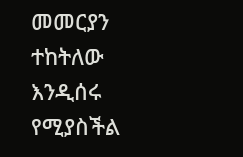መመርያን ተከትለው እንዲሰሩ የሚያስችል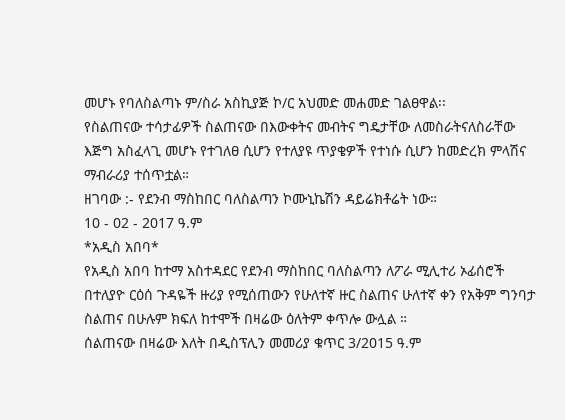መሆኑ የባለስልጣኑ ም/ስራ አስኪያጅ ኮ/ር አህመድ መሐመድ ገልፀዋል፡፡
የስልጠናው ተሳታፊዎች ስልጠናው በእውቀትና መብትና ግዴታቸው ለመስራትናለስራቸው እጅግ አስፈላጊ መሆኑ የተገለፀ ሲሆን የተለያዩ ጥያቄዎች የተነሱ ሲሆን ከመድረክ ምላሽና ማብራሪያ ተሰጥቷል።
ዘገባው :- የደንብ ማስከበር ባለስልጣን ኮሙኒኬሽን ዳይሬክቶሬት ነው።
10 - 02 - 2017 ዓ.ም
*አዲስ አበባ*
የአዲስ አበባ ከተማ አስተዳደር የደንብ ማስከበር ባለስልጣን ለፖራ ሚሊተሪ ኦፊሰሮች በተለያዮ ርዕሰ ጉዳዬች ዙሪያ የሚሰጠውን የሁለተኛ ዙር ስልጠና ሁለተኛ ቀን የአቅም ግንባታ ስልጠና በሁሉም ክፍለ ከተሞች በዛሬው ዕለትም ቀጥሎ ውሏል ።
ሰልጠናው በዛሬው እለት በዲስፕሊን መመሪያ ቁጥር 3/2015 ዓ.ም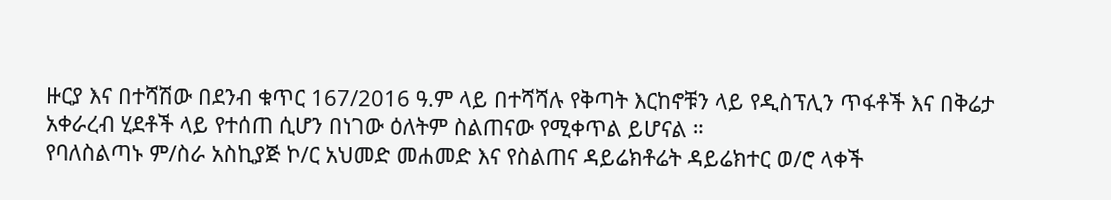ዙርያ እና በተሻሽው በደንብ ቁጥር 167/2016 ዓ.ም ላይ በተሻሻሉ የቅጣት እርከኖቹን ላይ የዲስፕሊን ጥፋቶች እና በቅሬታ አቀራረብ ሂደቶች ላይ የተሰጠ ሲሆን በነገው ዕለትም ስልጠናው የሚቀጥል ይሆናል ።
የባለስልጣኑ ም/ስራ አስኪያጅ ኮ/ር አህመድ መሐመድ እና የስልጠና ዳይሬክቶሬት ዳይሬክተር ወ/ሮ ላቀች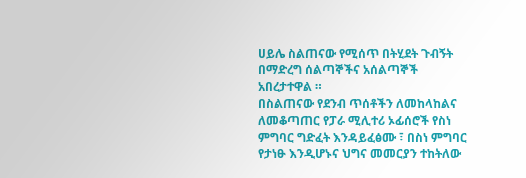ሀይሌ ስልጠናው የሚሰጥ በትሂደት ጉብኝት በማድረግ ሰልጣኞችና አሰልጣኞች አበረታተዋል ።
በስልጠናው የደንብ ጥሰቶችን ለመከላከልና ለመቆጣጠር የፓራ ሚሊተሪ ኦፊሰሮች የስነ ምግባር ግድፈት እንዳይፈፅሙ ፣ በስነ ምግባር የታነፁ እንዲሆኑና ህግና መመርያን ተከትለው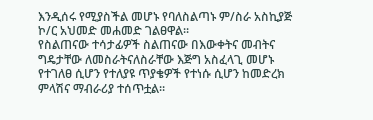እንዲሰሩ የሚያስችል መሆኑ የባለስልጣኑ ም/ስራ አስኪያጅ ኮ/ር አህመድ መሐመድ ገልፀዋል፡፡
የስልጠናው ተሳታፊዎች ስልጠናው በእውቀትና መብትና ግዴታቸው ለመስራትናለስራቸው እጅግ አስፈላጊ መሆኑ የተገለፀ ሲሆን የተለያዩ ጥያቄዎች የተነሱ ሲሆን ከመድረክ ምላሽና ማብራሪያ ተሰጥቷል።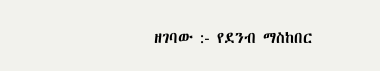ዘገባው :- የደንብ ማስከበር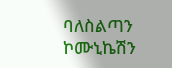ባለስልጣን ኮሙኒኬሽን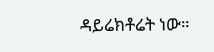ዳይሬክቶሬት ነው።